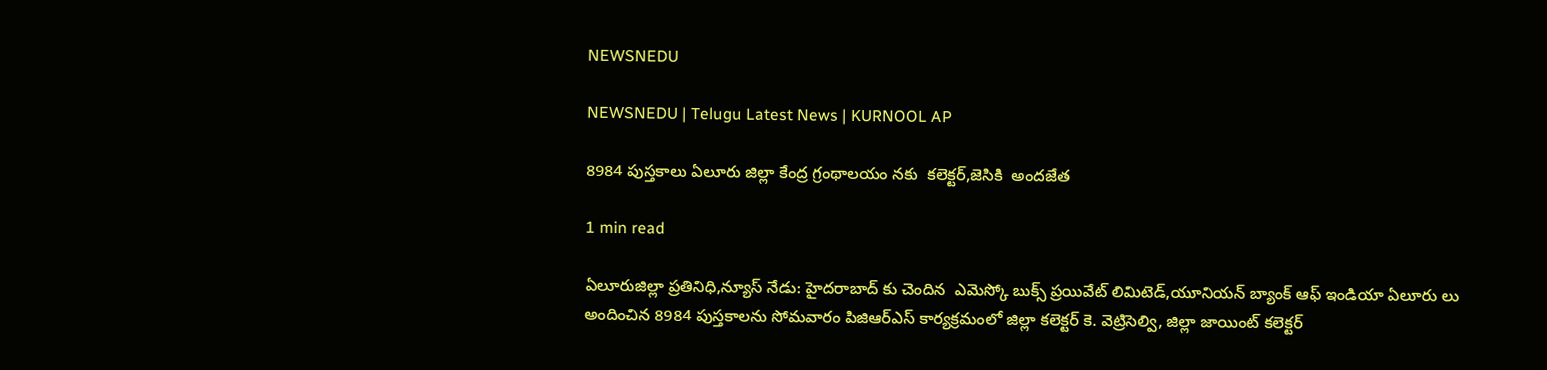NEWSNEDU

NEWSNEDU | Telugu Latest News | KURNOOL AP

8984 పుస్తకాలు ఏలూరు జిల్లా కేంద్ర గ్రంథాలయం నకు  కలెక్టర్,జెసికి  అందజేత

1 min read

ఏలూరుజిల్లా ప్రతినిధి,న్యూస్ నేడు: హైదరాబాద్ కు చెందిన  ఎమెస్కో బుక్స్ ప్రయివేట్ లిమిటెడ్,యూనియన్ బ్యాంక్ ఆఫ్ ఇండియా ఏలూరు లు అందించిన 8984 పుస్తకాలను సోమవారం పిజిఆర్ఎస్ కార్యక్రమంలో జిల్లా కలెక్టర్ కె. వెట్రిసెల్వి, జిల్లా జాయింట్ కలెక్టర్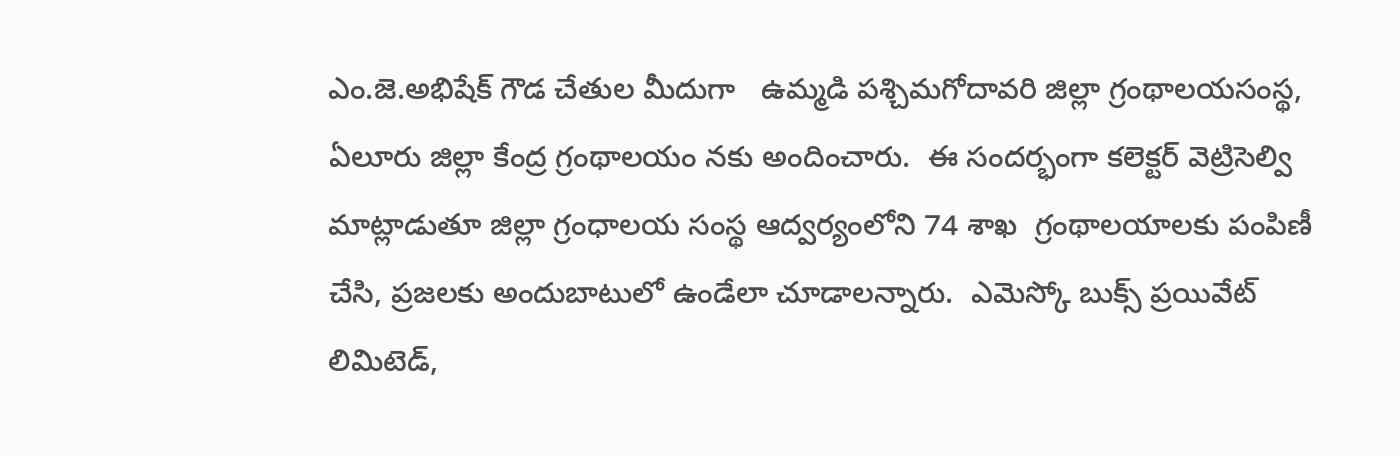ఎం.జె.అభిషేక్ గౌడ చేతుల మీదుగా   ఉమ్మడి పశ్చిమగోదావరి జిల్లా గ్రంథాలయసంస్థ, ఏలూరు జిల్లా కేంద్ర గ్రంథాలయం నకు అందించారు.  ఈ సందర్భంగా కలెక్టర్ వెట్రిసెల్వి మాట్లాడుతూ జిల్లా గ్రంధాలయ సంస్థ ఆద్వర్యంలోని 74 శాఖ  గ్రంథాలయాలకు పంపిణీ చేసి, ప్రజలకు అందుబాటులో ఉండేలా చూడాలన్నారు.  ఎమెస్కో బుక్స్ ప్రయివేట్ లిమిటెడ్,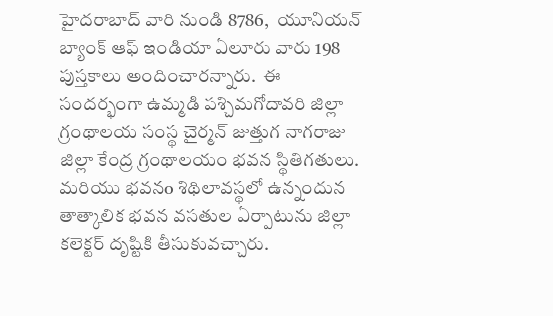హైదరాబాద్ వారి నుండి 8786,  యూనియన్ బ్యాంక్ ఆఫ్ ఇండియా ఏలూరు వారు 198 పుస్తకాలు అందించారన్నారు.  ఈ సందర్భంగా ఉమ్మడి పశ్చిమగోదావరి జిల్లా గ్రంథాలయ సంస్థ చైర్మన్ జుత్తుగ నాగరాజు జిల్లా కేంద్ర గ్రంథాలయం భవన స్థితిగతులు. మరియు భవనo శిథిలావస్థలో ఉన్నందున తాత్కాలిక భవన వసతుల ఏర్పాటును జిల్లా కలెక్టర్ దృష్టికి తీసుకువచ్చారు.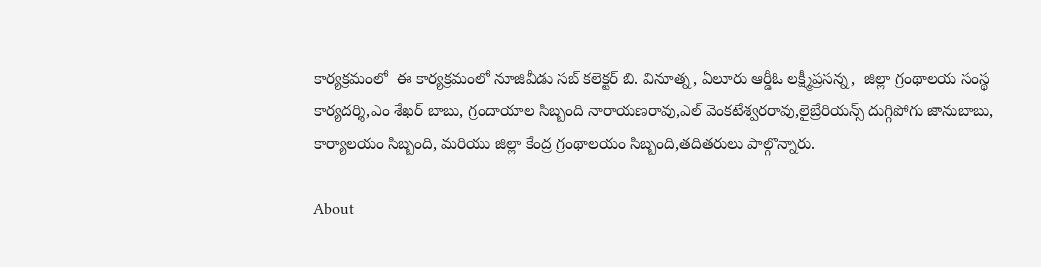కార్యక్రమంలో  ఈ కార్యక్రమంలో నూజివీడు సబ్ కలెక్టర్ బి. వినూత్న, ఏలూరు ఆర్డీఓ లక్ష్మీప్రసన్న,  జిల్లా గ్రంథాలయ సంస్థ కార్యదర్శి,ఎం శేఖర్ బాబు, గ్రందాయాల సిబ్బంది నారాయణరావు,ఎల్ వెంకటేశ్వరరావు,లైబ్రేరియన్స్ దుగ్గిపోగు జానుబాబు, కార్యాలయం సిబ్బంది, మరియు జిల్లా కేంద్ర గ్రంథాలయం సిబ్బంది,తదితరులు పాల్గొన్నారు.

About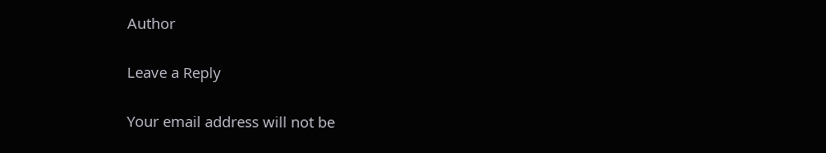Author

Leave a Reply

Your email address will not be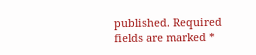published. Required fields are marked *